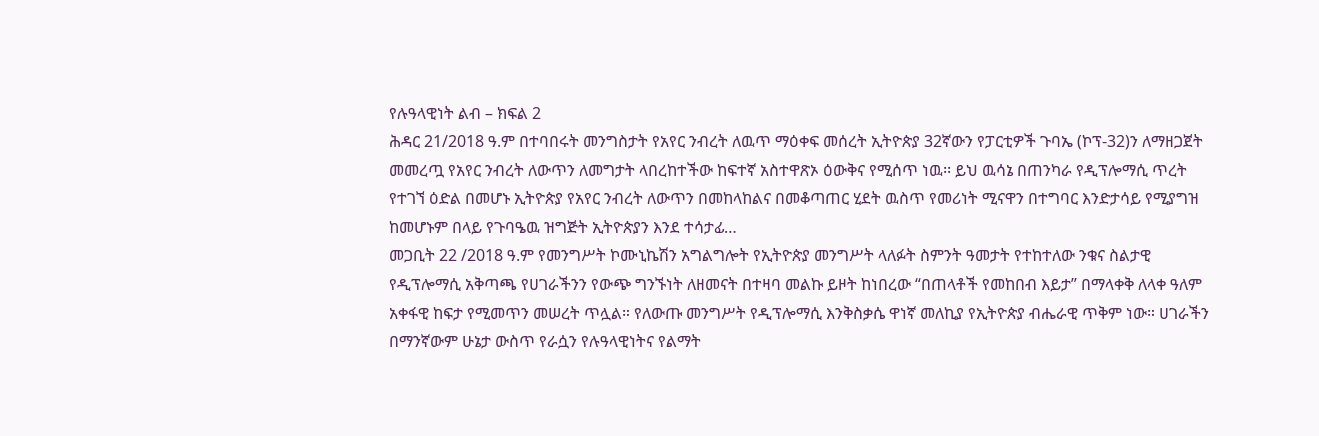የሉዓላዊነት ልብ – ክፍል 2
ሕዳር 21/2018 ዓ.ም በተባበሩት መንግስታት የአየር ንብረት ለዉጥ ማዕቀፍ መሰረት ኢትዮጵያ 32ኛውን የፓርቲዎች ጉባኤ (ኮፕ-32)ን ለማዘጋጀት መመረጧ የአየር ንብረት ለውጥን ለመግታት ላበረከተችው ከፍተኛ አስተዋጽኦ ዕውቅና የሚሰጥ ነዉ፡፡ ይህ ዉሳኔ በጠንካራ የዲፕሎማሲ ጥረት የተገኘ ዕድል በመሆኑ ኢትዮጵያ የአየር ንብረት ለውጥን በመከላከልና በመቆጣጠር ሂደት ዉስጥ የመሪነት ሚናዋን በተግባር እንድታሳይ የሚያግዝ ከመሆኑም በላይ የጉባዔዉ ዝግጅት ኢትዮጵያን እንደ ተሳታፊ…
መጋቢት 22 /2018 ዓ.ም የመንግሥት ኮሙኒኬሽን አግልግሎት የኢትዮጵያ መንግሥት ላለፉት ስምንት ዓመታት የተከተለው ንቁና ስልታዊ የዲፕሎማሲ አቅጣጫ የሀገራችንን የውጭ ግንኙነት ለዘመናት በተዛባ መልኩ ይዞት ከነበረው “በጠላቶች የመከበብ እይታ” በማላቀቅ ለላቀ ዓለም አቀፋዊ ከፍታ የሚመጥን መሠረት ጥሏል። የለውጡ መንግሥት የዲፕሎማሲ እንቅስቃሴ ዋነኛ መለኪያ የኢትዮጵያ ብሔራዊ ጥቅም ነው። ሀገራችን በማንኛውም ሁኔታ ውስጥ የራሷን የሉዓላዊነትና የልማት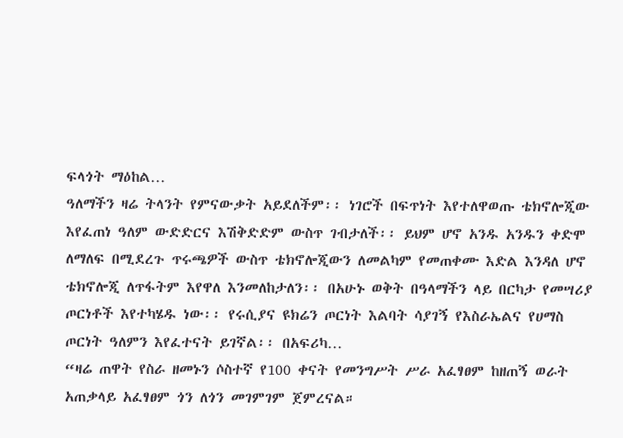ፍላጎት ማዕከል…
ዓለማችን ዛሬ ትላንት የምናውቃት አይደለችም፡፡ ነገሮች በፍጥነት እየተለዋወጡ ቴክኖሎጂው እየፈጠነ ዓለም ውድድርና እሽቅድድም ውስጥ ገብታለች፡፡ ይህም ሆኖ አንዱ አንዱን ቀድሞ ለማለፍ በሚደረጉ ጥሩጫዎች ውስጥ ቴክኖሎጂውን ለመልካም የመጠቀሙ እድል እንዳለ ሆኖ ቴክኖሎጂ ለጥፋትም እየዋለ እንመለከታለን፡፡ በአሁኑ ወቅት በዓላማችን ላይ በርካታ የመሣሪያ ጦርነቶች እየተካሄዱ ነው፡፡ የሩሲያና ዩክሬን ጦርነት እልባት ሳያገኝ የእስራኤልና የሀማስ ጦርነት ዓለምን እየፈተናት ይገኛል፡፡ በአፍሪካ…
“ዛሬ ጠዋት የስራ ዘመኑን ሶስተኛ የ100 ቀናት የመንግሥት ሥራ አፈፃፀም ከዘጠኝ ወራት አጠቃላይ አፈፃፀም ጎን ለጎን መገምገም ጀምረናል።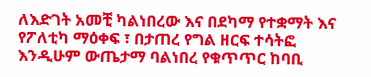ለእድገት አመቺ ካልነበረው እና በደካማ የተቋማት እና የፖለቲካ ማዕቀፍ ፣ በታጠረ የግል ዘርፍ ተሳትፎ እንዲሁም ውጤታማ ባልነበረ የቁጥጥር ከባቢ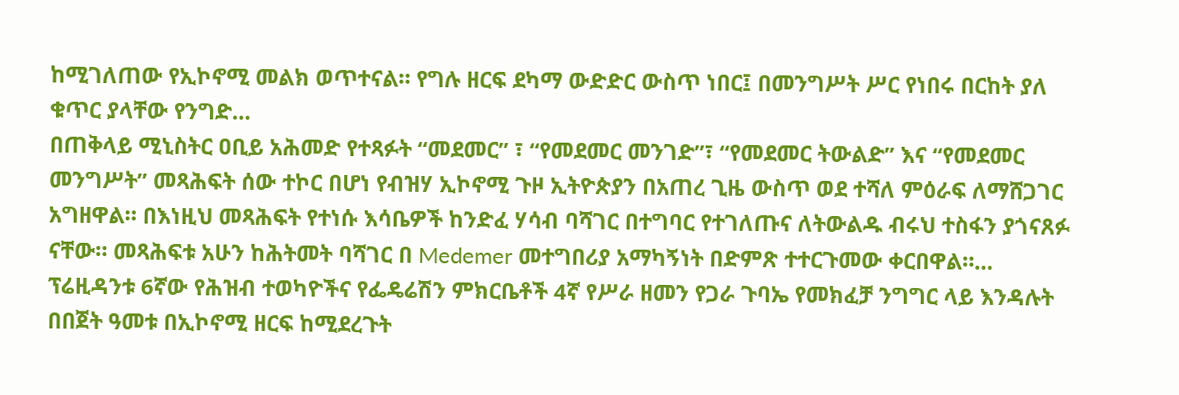ከሚገለጠው የኢኮኖሚ መልክ ወጥተናል። የግሉ ዘርፍ ደካማ ውድድር ውስጥ ነበር፤ በመንግሥት ሥር የነበሩ በርከት ያለ ቁጥር ያላቸው የንግድ…
በጠቅላይ ሚኒስትር ዐቢይ አሕመድ የተጻፉት “መደመር” ፣ “የመደመር መንገድ”፣ “የመደመር ትውልድ” እና “የመደመር መንግሥት” መጻሕፍት ሰው ተኮር በሆነ የብዝሃ ኢኮኖሚ ጉዞ ኢትዮጵያን በአጠረ ጊዜ ውስጥ ወደ ተሻለ ምዕራፍ ለማሸጋገር አግዘዋል። በእነዚህ መጻሕፍት የተነሱ እሳቤዎች ከንድፈ ሃሳብ ባሻገር በተግባር የተገለጡና ለትውልዱ ብሩህ ተስፋን ያጎናጸፉ ናቸው። መጻሕፍቱ አሁን ከሕትመት ባሻገር በ Medemer መተግበሪያ አማካኝነት በድምጽ ተተርጉመው ቀርበዋል።…
ፕሬዚዳንቱ 6ኛው የሕዝብ ተወካዮችና የፌዴሬሽን ምክርቤቶች 4ኛ የሥራ ዘመን የጋራ ጉባኤ የመክፈቻ ንግግር ላይ እንዳሉት በበጀት ዓመቱ በኢኮኖሚ ዘርፍ ከሚደረጉት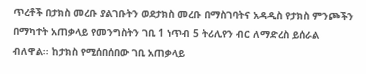ጥረቶች በታክስ መረቡ ያልገቡትን ወደታክስ መረቡ በማስገባትና አዳዲስ የታክስ ምንጮችን በማካተት አጠቃላይ የመንግስትን ገቢ 1 ነጥብ 5 ትሪሊየን ብር ለማድረስ ይሰራል ብለዋል፡፡ ከታክስ የሚሰበሰበው ገቢ አጠቃላይ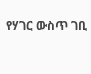የሃገር ውስጥ ገቢ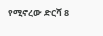የሚኖረው ድርሻ 8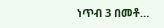ነጥብ 3 በመቶ…